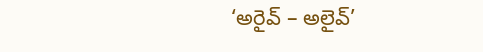‘అరైవ్ – అలైవ్’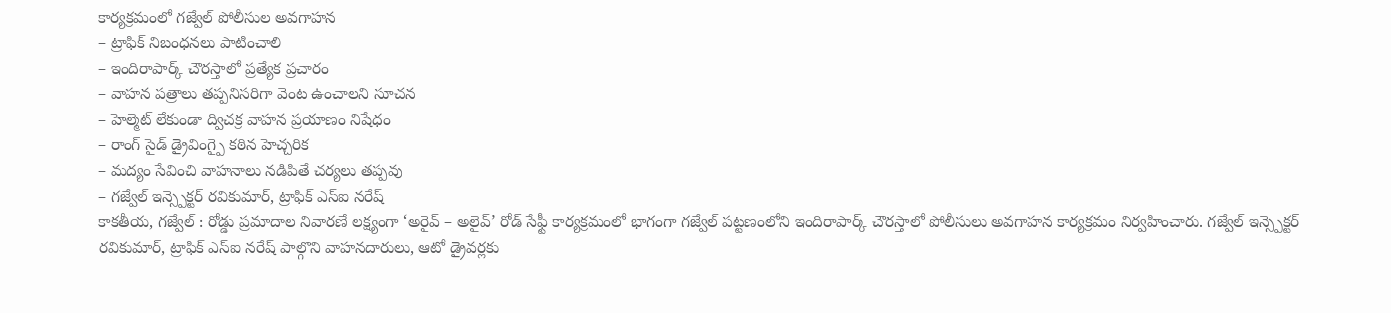కార్యక్రమంలో గజ్వేల్ పోలీసుల అవగాహన
– ట్రాఫిక్ నిబంధనలు పాటించాలి
– ఇందిరాపార్క్ చౌరస్తాలో ప్రత్యేక ప్రచారం
– వాహన పత్రాలు తప్పనిసరిగా వెంట ఉంచాలని సూచన
– హెల్మెట్ లేకుండా ద్విచక్ర వాహన ప్రయాణం నిషేధం
– రాంగ్ సైడ్ డ్రైవింగ్పై కఠిన హెచ్చరిక
– మద్యం సేవించి వాహనాలు నడిపితే చర్యలు తప్పవు
– గజ్వేల్ ఇన్స్పెక్టర్ రవికుమార్, ట్రాఫిక్ ఎస్ఐ నరేష్
కాకతీయ, గజ్వేల్ : రోడ్డు ప్రమాదాల నివారణే లక్ష్యంగా ‘అరైవ్ – అలైవ్’ రోడ్ సేఫ్టీ కార్యక్రమంలో భాగంగా గజ్వేల్ పట్టణంలోని ఇందిరాపార్క్ చౌరస్తాలో పోలీసులు అవగాహన కార్యక్రమం నిర్వహించారు. గజ్వేల్ ఇన్స్పెక్టర్ రవికుమార్, ట్రాఫిక్ ఎస్ఐ నరేష్ పాల్గొని వాహనదారులు, ఆటో డ్రైవర్లకు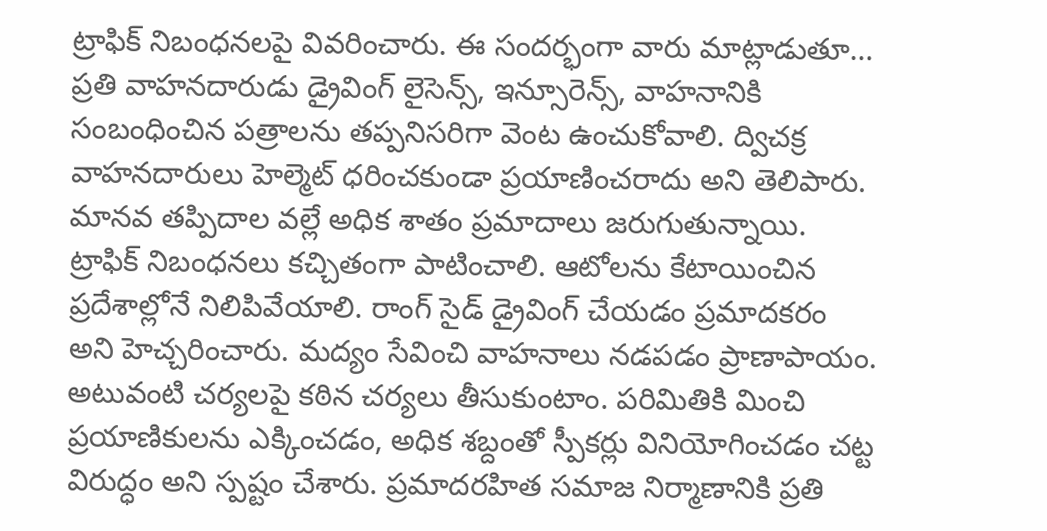ట్రాఫిక్ నిబంధనలపై వివరించారు. ఈ సందర్భంగా వారు మాట్లాడుతూ… ప్రతి వాహనదారుడు డ్రైవింగ్ లైసెన్స్, ఇన్సూరెన్స్, వాహనానికి సంబంధించిన పత్రాలను తప్పనిసరిగా వెంట ఉంచుకోవాలి. ద్విచక్ర వాహనదారులు హెల్మెట్ ధరించకుండా ప్రయాణించరాదు అని తెలిపారు. మానవ తప్పిదాల వల్లే అధిక శాతం ప్రమాదాలు జరుగుతున్నాయి. ట్రాఫిక్ నిబంధనలు కచ్చితంగా పాటించాలి. ఆటోలను కేటాయించిన ప్రదేశాల్లోనే నిలిపివేయాలి. రాంగ్ సైడ్ డ్రైవింగ్ చేయడం ప్రమాదకరం అని హెచ్చరించారు. మద్యం సేవించి వాహనాలు నడపడం ప్రాణాపాయం. అటువంటి చర్యలపై కఠిన చర్యలు తీసుకుంటాం. పరిమితికి మించి ప్రయాణికులను ఎక్కించడం, అధిక శబ్దంతో స్పీకర్లు వినియోగించడం చట్ట విరుద్ధం అని స్పష్టం చేశారు. ప్రమాదరహిత సమాజ నిర్మాణానికి ప్రతి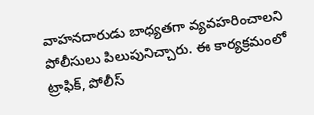వాహనదారుడు బాధ్యతగా వ్యవహరించాలని పోలీసులు పిలుపునిచ్చారు. ఈ కార్యక్రమంలో ట్రాఫిక్, పోలీస్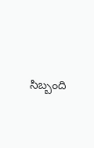సిబ్బంది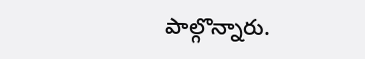పాల్గొన్నారు.